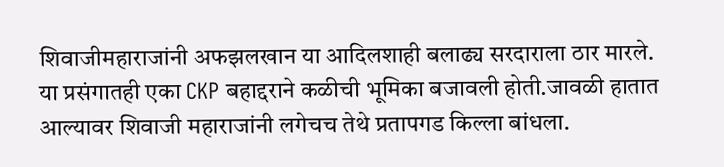शिवाजीमहाराजांनी अफझलखान या आदिलशाही बलाढ्य सरदाराला ठार मारले. या प्रसंगातही एका CKP बहाद्दराने कळीची भूमिका बजावली होती.जावळी हातात आल्यावर शिवाजी महाराजांनी लगेचच तेथे प्रतापगड किल्ला बांधला.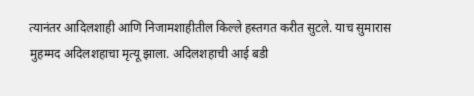त्यानंतर आदिलशाही आणि निजामशाहीतील किल्ले हस्तगत करीत सुटले. याच सुमारास मुहम्मद अदिलशहाचा मृत्यू झाला. अदिलशहाची आई बडी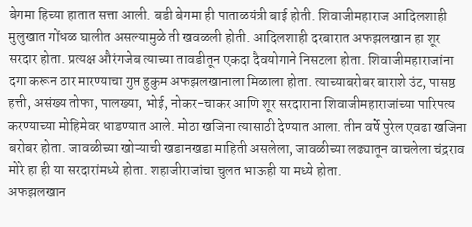बेगमा हिच्या हातात सत्ता आली. बडी बेगमा ही पाताळयंत्री बाई होती. शिवाजीमहाराज आदिलशाही मुलुखात गोंधळ घालीत असल्यामुळे ती खवळली होती. आदिलशाही दरबारात अफझलखान हा शूर सरदार होता. प्रत्यक्ष औरंगजेब त्याच्या तावडीतून एकदा दैवयोगाने निसटला होता. शिवाजीमहाराजांना दगा करून ठार मारण्याचा गुप्त हुकुम अफझलखानाला मिळाला होता. त्याच्याबरोबर बाराशे उंट, पासष्ठ हत्ती, असंख्य तोफा, पालख्या, भोई, नोकर-चाकर आणि शूर सरदाराना शिवाजीमहाराजांच्या पारिपत्य करण्याच्या मोहिमेवर धाडण्यात आले. मोठा खजिना त्यासाठी देण्यात आला. तीन वर्षे पुरेल एवढा खजिना बरोबर होता. जावळीच्या खोऱ्याची खडानखडा माहिती असलेला, जावळीच्या लढ्यातून वाचलेला चंद्रराव मोरे हा ही या सरदारांमध्ये होता. शहाजीराजांचा चुलत भाऊही या मध्ये होता.
अफझलखान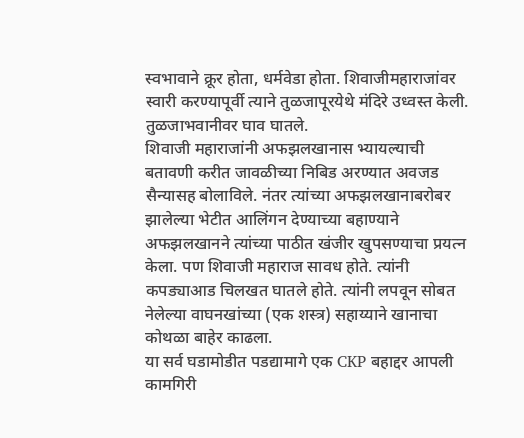स्वभावाने क्रूर होता, धर्मवेडा होता. शिवाजीमहाराजांवर स्वारी करण्यापूर्वी त्याने तुळजापूरयेथे मंदिरे उध्वस्त केली. तुळजाभवानीवर घाव घातले.
शिवाजी महाराजांनी अफझलखानास भ्यायल्याची बतावणी करीत जावळीच्या निबिड अरण्यात अवजड सैन्यासह बोलाविले. नंतर त्यांच्या अफझलखानाबरोबर झालेल्या भेटीत आलिंगन देण्याच्या बहाण्याने अफझलखानने त्यांच्या पाठीत खंजीर खुपसण्याचा प्रयत्न केला. पण शिवाजी महाराज सावध होते. त्यांनी कपड्याआड चिलखत घातले होते. त्यांनी लपवून सोबत नेलेल्या वाघनखांच्या (एक शस्त्र) सहाय्याने खानाचा कोथळा बाहेर काढला.
या सर्व घडामोडीत पडद्यामागे एक CKP बहाद्दर आपली कामगिरी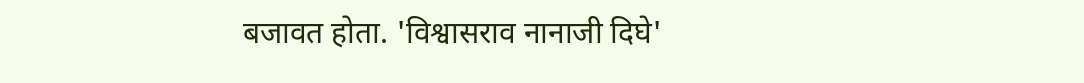बजावत होता. 'विश्वासराव नानाजी दिघे'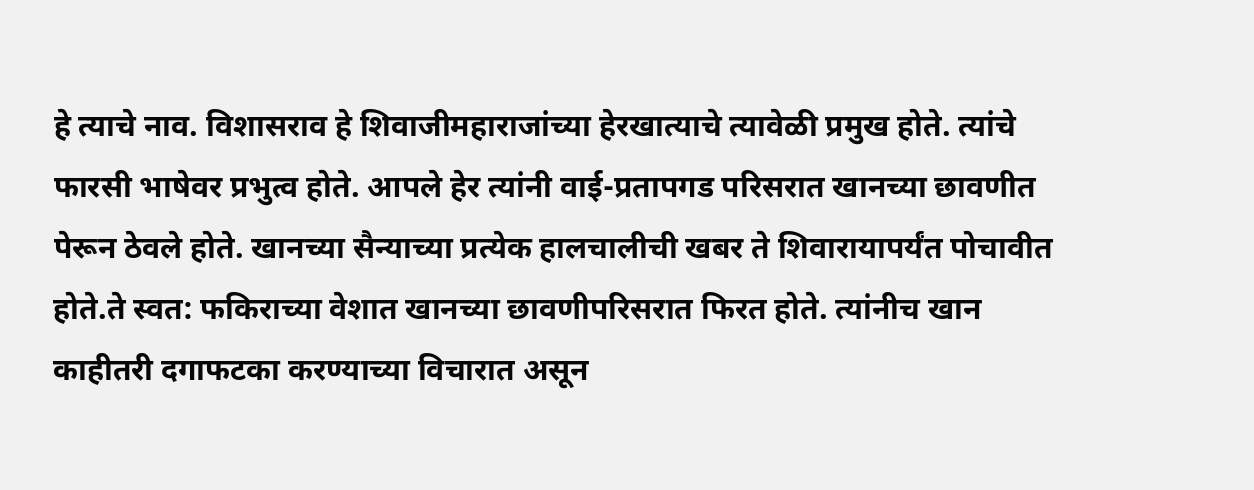हे त्याचे नाव. विशासराव हे शिवाजीमहाराजांच्या हेरखात्याचे त्यावेळी प्रमुख होते. त्यांचे फारसी भाषेवर प्रभुत्व होते. आपले हेर त्यांनी वाई-प्रतापगड परिसरात खानच्या छावणीत पेरून ठेवले होते. खानच्या सैन्याच्या प्रत्येक हालचालीची खबर ते शिवारायापर्यंत पोचावीत होते.ते स्वत: फकिराच्या वेशात खानच्या छावणीपरिसरात फिरत होते. त्यांनीच खान काहीतरी दगाफटका करण्याच्या विचारात असून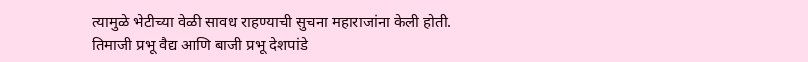त्यामुळे भेटीच्या वेळी सावध राहण्याची सुचना महाराजांना केली होती.
तिमाजी प्रभू वैद्य आणि बाजी प्रभू देशपांडे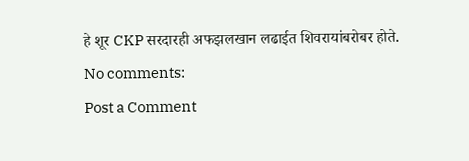हे शूर CKP सरदारही अफझलखान लढाईत शिवरायांबरोबर होते.
No comments:
Post a Comment